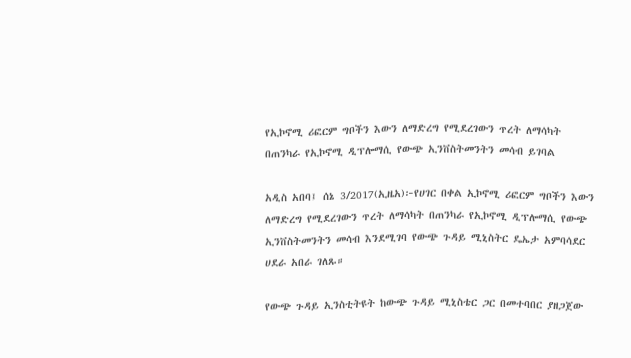የኢኮኖሚ ሪፎርም ግቦችን እውን ለማድረግ የሚደረገውን ጥረት ለማሳካት በጠንካራ የኢኮኖሚ ዲፕሎማሲ የውጭ ኢንቨስትመንትን መሳብ ይገባል

አዲስ አበባ፤ ሰኔ 3/2017(ኢዜአ)፦የሀገር በቀል ኢኮኖሚ ሪፎርም ግቦችን እውን ለማድረግ የሚደረገውን ጥረት ለማሳካት በጠንካራ የኢኮኖሚ ዲፕሎማሲ የውጭ ኢንቨስትመንትን መሳብ እንደሚገባ የውጭ ጉዳይ ሚኒስትር ዴኤታ አምባሳደር ሀደራ አበራ ገለጹ።

የውጭ ጉዳይ ኢንስቲትዩት ከውጭ ጉዳይ ሚኒስቴር ጋር በመተባበር ያዘጋጀው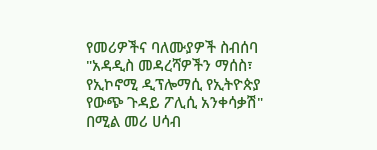የመሪዎችና ባለሙያዎች ስብሰባ "አዳዲስ መዳረሻዎችን ማሰስ፣ የኢኮኖሚ ዲፕሎማሲ የኢትዮጵያ የውጭ ጉዳይ ፖሊሲ አንቀሳቃሽ" በሚል መሪ ሀሳብ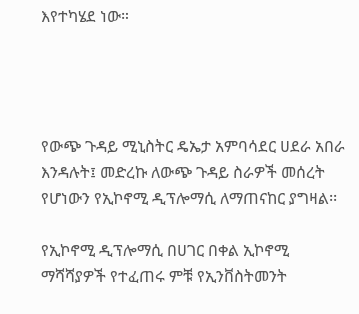እየተካሄደ ነው።




የውጭ ጉዳይ ሚኒስትር ዴኤታ አምባሳደር ሀደራ አበራ እንዳሉት፤ መድረኩ ለውጭ ጉዳይ ስራዎች መሰረት የሆነውን የኢኮኖሚ ዲፕሎማሲ ለማጠናከር ያግዛል፡፡

የኢኮኖሚ ዲፕሎማሲ በሀገር በቀል ኢኮኖሚ ማሻሻያዎች የተፈጠሩ ምቹ የኢንቨስትመንት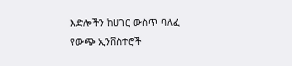እድሎችን ከሀገር ውስጥ ባለፈ የውጭ ኢንቨስተሮች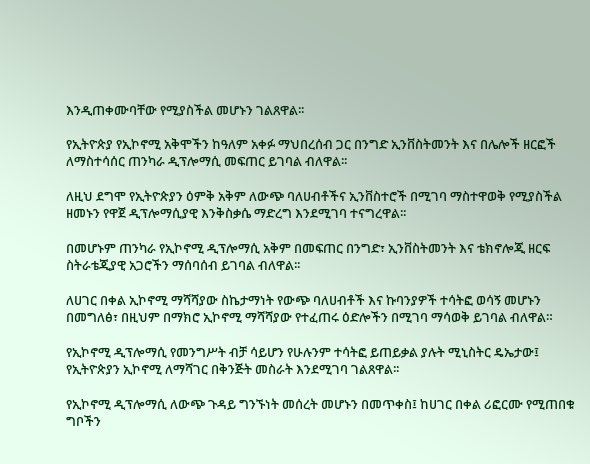እንዲጠቀሙባቸው የሚያስችል መሆኑን ገልጸዋል፡፡

የኢትዮጵያ የኢኮኖሚ አቅሞችን ከዓለም አቀፉ ማህበረሰብ ጋር በንግድ ኢንቨስትመንት እና በሌሎች ዘርፎች ለማስተሳሰር ጠንካራ ዲፕሎማሲ መፍጠር ይገባል ብለዋል፡፡

ለዚህ ደግሞ የኢትዮጵያን ዕምቅ አቅም ለውጭ ባለሀብቶችና ኢንቨስተሮች በሚገባ ማስተዋወቅ የሚያስችል ዘመኑን የዋጀ ዲፕሎማሲያዊ እንቅስቃሴ ማድረግ እንደሚገባ ተናግረዋል፡፡

በመሆኑም ጠንካራ የኢኮኖሚ ዲፕሎማሲ አቅም በመፍጠር በንግድ፣ ኢንቨስትመንት እና ቴክኖሎጂ ዘርፍ ስትራቴጂያዊ አጋሮችን ማሰባሰብ ይገባል ብለዋል፡፡

ለሀገር በቀል ኢኮኖሚ ማሻሻያው ስኬታማነት የውጭ ባለሀብቶች እና ኩባንያዎች ተሳትፎ ወሳኝ መሆኑን በመግለፅ፣ በዚህም በማክሮ ኢኮኖሚ ማሻሻያው የተፈጠሩ ዕድሎችን በሚገባ ማሳወቅ ይገባል ብለዋል።

የኢኮኖሚ ዲፕሎማሲ የመንግሥት ብቻ ሳይሆን የሁሉንም ተሳትፎ ይጠይቃል ያሉት ሚኒስትር ዴኤታው፤ የኢትዮጵያን ኢኮኖሚ ለማሻገር በቅንጅት መስራት እንደሚገባ ገልጸዋል፡፡

የኢኮኖሚ ዲፕሎማሲ ለውጭ ጉዳይ ግንኙነት መሰረት መሆኑን በመጥቀስ፤ ከሀገር በቀል ሪፎርሙ የሚጠበቁ ግቦችን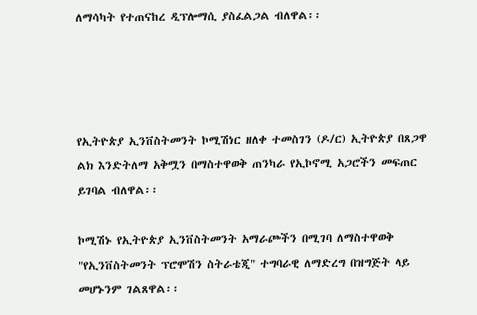ለማሳካት የተጠናከረ ዲፕሎማሲ ያስፈልጋል ብለዋል፡፡




የኢትዮጵያ ኢንቨስትመንት ኮሚሽነር ዘለቀ ተመስገን (ዶ/ር) ኢትዮጵያ በጸጋዋ ልክ እንድትለማ አቅሟን በማስተዋወቅ ጠንካራ የኢኮኖሚ አጋሮችን መፍጠር ይገባል ብለዋል፡፡

ኮሚሽኑ የኢትዮጵያ ኢንቨስትመንት አማራጮችን በሚገባ ለማስተዋወቅ "የኢንቨስትመንት ፕሮሞሽን ስትራቴጂ" ተግባራዊ ለማድረግ በዝግጅት ላይ መሆኑንም ገልጸዋል፡፡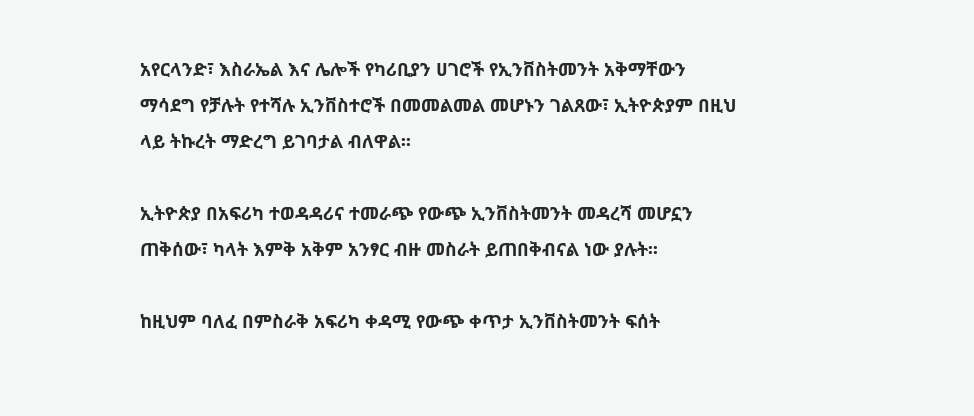አየርላንድ፣ እስራኤል እና ሌሎች የካሪቢያን ሀገሮች የኢንቨስትመንት አቅማቸውን ማሳደግ የቻሉት የተሻሉ ኢንቨስተሮች በመመልመል መሆኑን ገልጸው፣ ኢትዮጵያም በዚህ ላይ ትኩረት ማድረግ ይገባታል ብለዋል፡፡

ኢትዮጵያ በአፍሪካ ተወዳዳሪና ተመራጭ የውጭ ኢንቨስትመንት መዳረሻ መሆኗን ጠቅሰው፣ ካላት እምቅ አቅም አንፃር ብዙ መስራት ይጠበቅብናል ነው ያሉት፡፡

ከዚህም ባለፈ በምስራቅ አፍሪካ ቀዳሚ የውጭ ቀጥታ ኢንቨስትመንት ፍሰት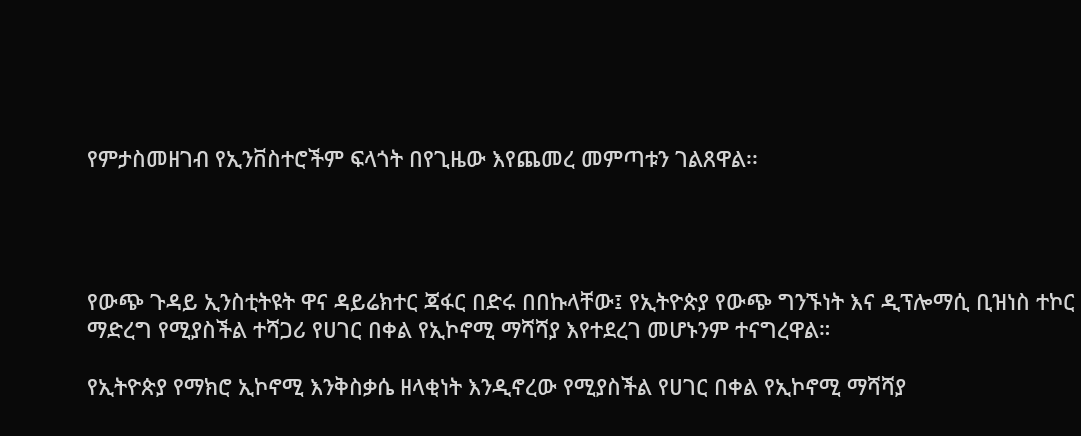የምታስመዘገብ የኢንቨስተሮችም ፍላጎት በየጊዜው እየጨመረ መምጣቱን ገልጸዋል፡፡




የውጭ ጉዳይ ኢንስቲትዩት ዋና ዳይሬክተር ጃፋር በድሩ በበኩላቸው፤ የኢትዮጵያ የውጭ ግንኙነት እና ዲፕሎማሲ ቢዝነስ ተኮር ማድረግ የሚያስችል ተሻጋሪ የሀገር በቀል የኢኮኖሚ ማሻሻያ እየተደረገ መሆኑንም ተናግረዋል።

የኢትዮጵያ የማክሮ ኢኮኖሚ እንቅስቃሴ ዘላቂነት እንዲኖረው የሚያስችል የሀገር በቀል የኢኮኖሚ ማሻሻያ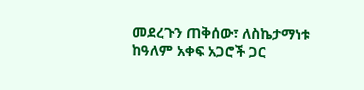መደረጉን ጠቅሰው፣ ለስኬታማነቱ ከዓለም አቀፍ አጋሮች ጋር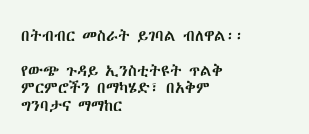በትብብር መስራት ይገባል ብለዋል፡፡

የውጭ ጉዳይ ኢንስቲትዩት ጥልቅ ምርምሮችን በማካሄድ፣ በአቅም ግንባታና ማማከር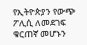የኢትዮጵያን የውጭ ፖሊሲ ለመደገፍ ቁርጠኛ መሆኑን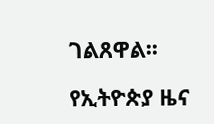ገልጸዋል፡፡

የኢትዮጵያ ዜና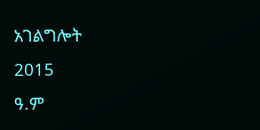አገልግሎት
2015
ዓ.ም